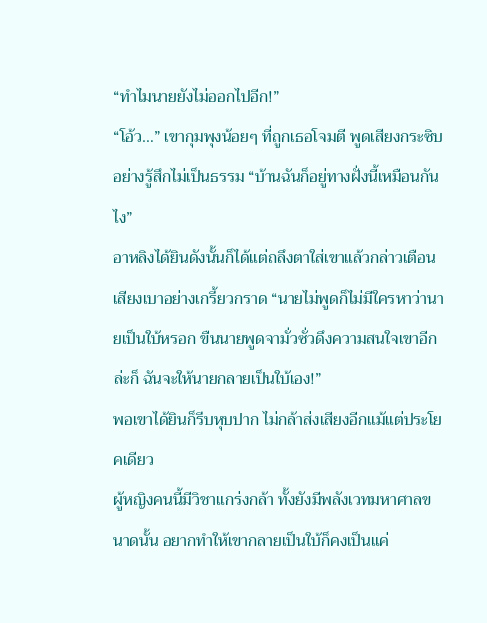“ทำไมนายยังไม่ออกไปอีก!”
“โอ้ว…” เขากุมพุงน้อยๆ ที่ถูกเธอโจมตี พูดเสียงกระซิบอย่างรู้สึกไม่เป็นธรรม “บ้านฉันก็อยู่ทางฝั่งนี้เหมือนกันไง”
อาหลิงได้ยินดังนั้นก็ได้แต่ถลึงตาใส่เขาแล้วกล่าวเตือนเสียงเบาอย่างเกรี้ยวกราด “นายไม่พูดก็ไม่มีใครหาว่านายเป็นใบ้หรอก ขืนนายพูดจามั่วซั่วดึงความสนใจเขาอีกล่ะก็ ฉันจะให้นายกลายเป็นใบ้เอง!”
พอเขาได้ยินก็รีบหุบปาก ไม่กล้าส่งเสียงอีกแม้แต่ประโยคเดียว
ผู้หญิงคนนี้มีวิชาแกร่งกล้า ทั้งยังมีพลังเวทมหาศาลขนาดนั้น อยากทำให้เขากลายเป็นใบ้ก็คงเป็นแค่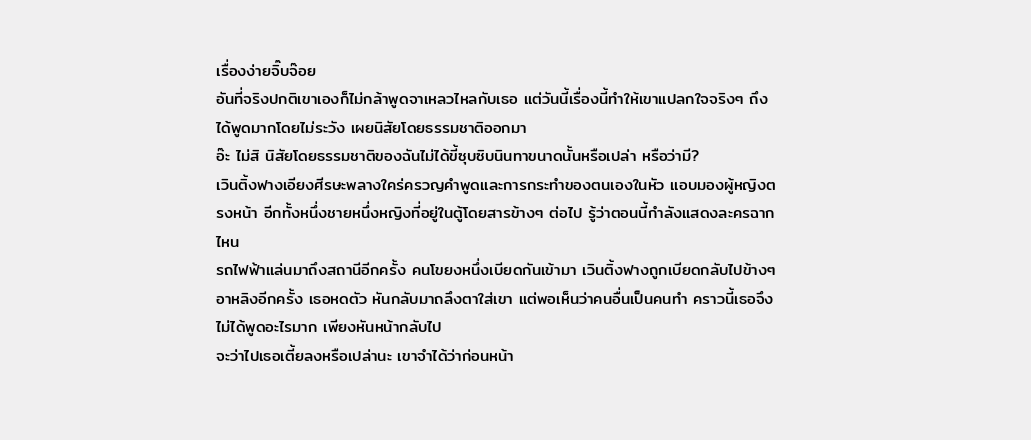เรื่องง่ายจิ๊บจ๊อย
อันที่จริงปกติเขาเองก็ไม่กล้าพูดจาเหลวไหลกับเธอ แต่วันนี้เรื่องนี้ทำให้เขาแปลกใจจริงๆ ถึงได้พูดมากโดยไม่ระวัง เผยนิสัยโดยธรรมชาติออกมา
อ๊ะ ไม่สิ นิสัยโดยธรรมชาติของฉันไม่ได้ขี้ซุบซิบนินทาขนาดนั้นหรือเปล่า หรือว่ามี?
เวินติ้งฟางเอียงศีรษะพลางใคร่ครวญคำพูดและการกระทำของตนเองในหัว แอบมองผู้หญิงตรงหน้า อีกทั้งหนึ่งชายหนึ่งหญิงที่อยู่ในตู้โดยสารข้างๆ ต่อไป รู้ว่าตอนนี้กำลังแสดงละครฉากไหน
รถไฟฟ้าแล่นมาถึงสถานีอีกครั้ง คนโขยงหนึ่งเบียดกันเข้ามา เวินติ้งฟางถูกเบียดกลับไปข้างๆ อาหลิงอีกครั้ง เธอหดตัว หันกลับมาถลึงตาใส่เขา แต่พอเห็นว่าคนอื่นเป็นคนทำ คราวนี้เธอจึงไม่ได้พูดอะไรมาก เพียงหันหน้ากลับไป
จะว่าไปเธอเตี้ยลงหรือเปล่านะ เขาจำได้ว่าก่อนหน้า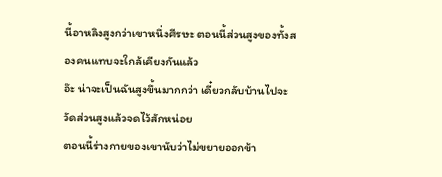นี้อาหลิงสูงกว่าเขาหนึ่งศีรษะ ตอนนี้ส่วนสูงของทั้งสองคนแทบจะใกล้เคียงกันแล้ว
อ๊ะ น่าจะเป็นฉันสูงขึ้นมากกว่า เดี๋ยวกลับบ้านไปจะวัดส่วนสูงแล้วจดไว้สักหน่อย
ตอนนี้ร่างกายของเขานับว่าไม่ขยายออกข้า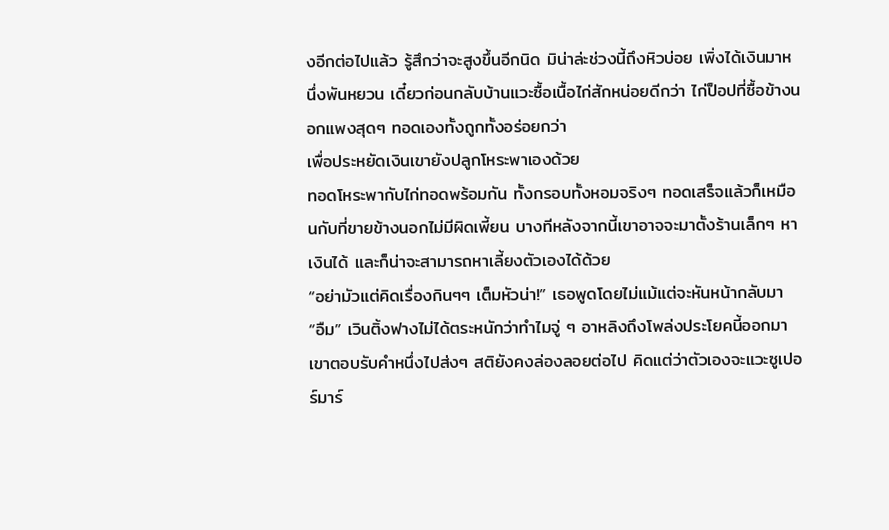งอีกต่อไปแล้ว รู้สึกว่าจะสูงขึ้นอีกนิด มิน่าล่ะช่วงนี้ถึงหิวบ่อย เพิ่งได้เงินมาหนึ่งพันหยวน เดี๋ยวก่อนกลับบ้านแวะซื้อเนื้อไก่สักหน่อยดีกว่า ไก่ป็อปที่ซื้อข้างนอกแพงสุดๆ ทอดเองทั้งถูกทั้งอร่อยกว่า
เพื่อประหยัดเงินเขายังปลูกโหระพาเองด้วย
ทอดโหระพากับไก่ทอดพร้อมกัน ทั้งกรอบทั้งหอมจริงๆ ทอดเสร็จแล้วก็เหมือนกับที่ขายข้างนอกไม่มีผิดเพี้ยน บางทีหลังจากนี้เขาอาจจะมาตั้งร้านเล็กๆ หาเงินได้ และก็น่าจะสามารถหาเลี้ยงตัวเองได้ด้วย
“อย่ามัวแต่คิดเรื่องกินๆๆ เต็มหัวน่า!” เธอพูดโดยไม่แม้แต่จะหันหน้ากลับมา
“อืม” เวินติ้งฟางไม่ได้ตระหนักว่าทำไมจู่ ๆ อาหลิงถึงโพล่งประโยคนี้ออกมา เขาตอบรับคำหนึ่งไปส่งๆ สติยังคงล่องลอยต่อไป คิดแต่ว่าตัวเองจะแวะซูเปอร์มาร์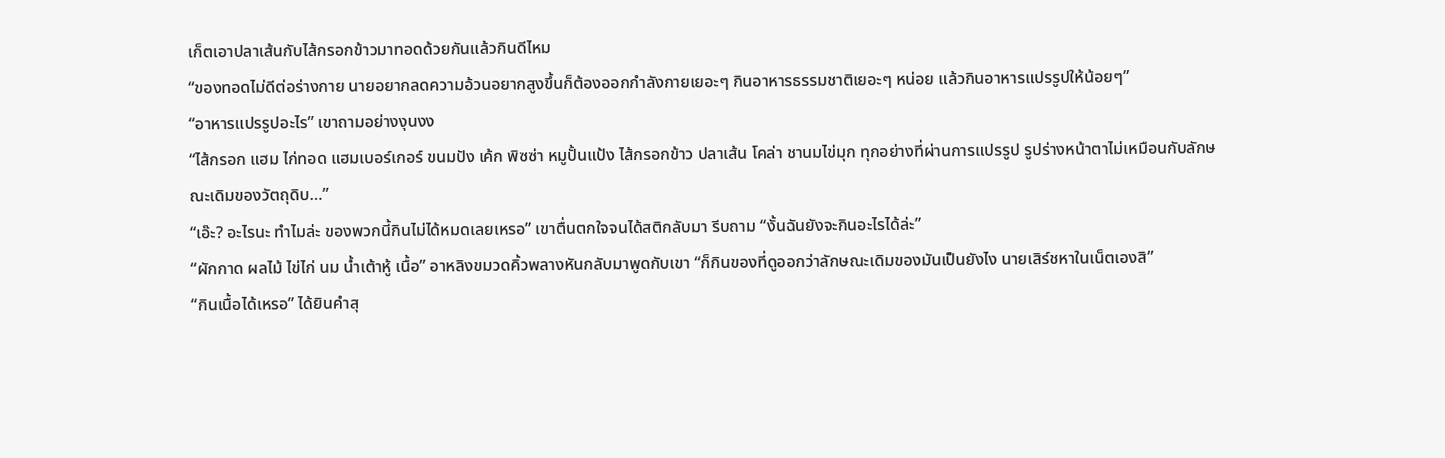เก็ตเอาปลาเส้นกับไส้กรอกข้าวมาทอดด้วยกันแล้วกินดีไหม
“ของทอดไม่ดีต่อร่างกาย นายอยากลดความอ้วนอยากสูงขึ้นก็ต้องออกกำลังกายเยอะๆ กินอาหารธรรมชาติเยอะๆ หน่อย แล้วกินอาหารแปรรูปให้น้อยๆ”
“อาหารแปรรูปอะไร” เขาถามอย่างงุนงง
“ไส้กรอก แฮม ไก่ทอด แฮมเบอร์เกอร์ ขนมปัง เค้ก พิซซ่า หมูปั้นแป้ง ไส้กรอกข้าว ปลาเส้น โคล่า ชานมไข่มุก ทุกอย่างที่ผ่านการแปรรูป รูปร่างหน้าตาไม่เหมือนกับลักษณะเดิมของวัตถุดิบ…”
“เอ๊ะ? อะไรนะ ทำไมล่ะ ของพวกนี้กินไม่ได้หมดเลยเหรอ” เขาตื่นตกใจจนได้สติกลับมา รีบถาม “งั้นฉันยังจะกินอะไรได้ล่ะ”
“ผักกาด ผลไม้ ไข่ไก่ นม น้ำเต้าหู้ เนื้อ” อาหลิงขมวดคิ้วพลางหันกลับมาพูดกับเขา “ก็กินของที่ดูออกว่าลักษณะเดิมของมันเป็นยังไง นายเสิร์ชหาในเน็ตเองสิ”
“กินเนื้อได้เหรอ” ได้ยินคำสุ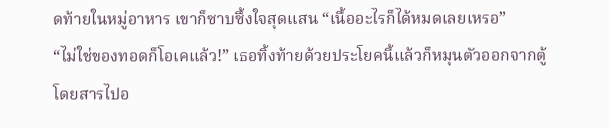ดท้ายในหมู่อาหาร เขาก็ซาบซึ้งใจสุดแสน “เนื้ออะไรก็ได้หมดเลยเหรอ”
“ไม่ใช่ของทอดก็โอเคแล้ว!” เธอทิ้งท้ายด้วยประโยคนี้แล้วก็หมุนตัวออกจากตู้โดยสารไปอ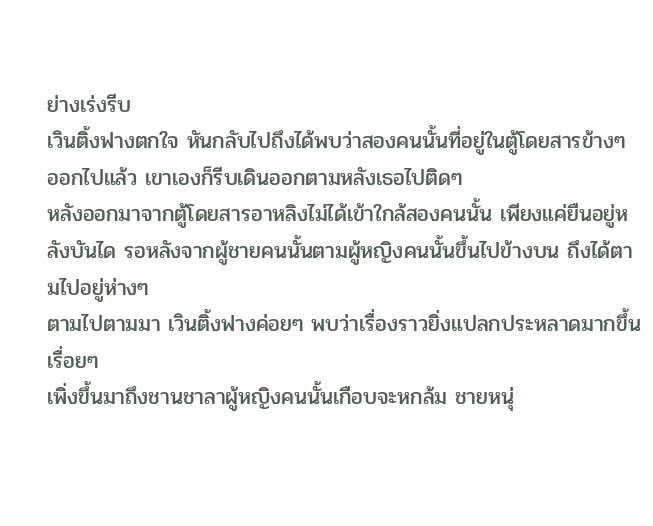ย่างเร่งรีบ
เวินติ้งฟางตกใจ หันกลับไปถึงได้พบว่าสองคนนั้นที่อยู่ในตู้โดยสารข้างๆ ออกไปแล้ว เขาเองก็รีบเดินออกตามหลังเธอไปติดๆ
หลังออกมาจากตู้โดยสารอาหลิงไม่ได้เข้าใกล้สองคนนั้น เพียงแค่ยืนอยู่หลังบันได รอหลังจากผู้ชายคนนั้นตามผู้หญิงคนนั้นขึ้นไปข้างบน ถึงได้ตามไปอยู่ห่างๆ
ตามไปตามมา เวินติ้งฟางค่อยๆ พบว่าเรื่องราวยิ่งแปลกประหลาดมากขึ้นเรื่อยๆ
เพิ่งขึ้นมาถึงชานชาลาผู้หญิงคนนั้นเกือบจะหกล้ม ชายหนุ่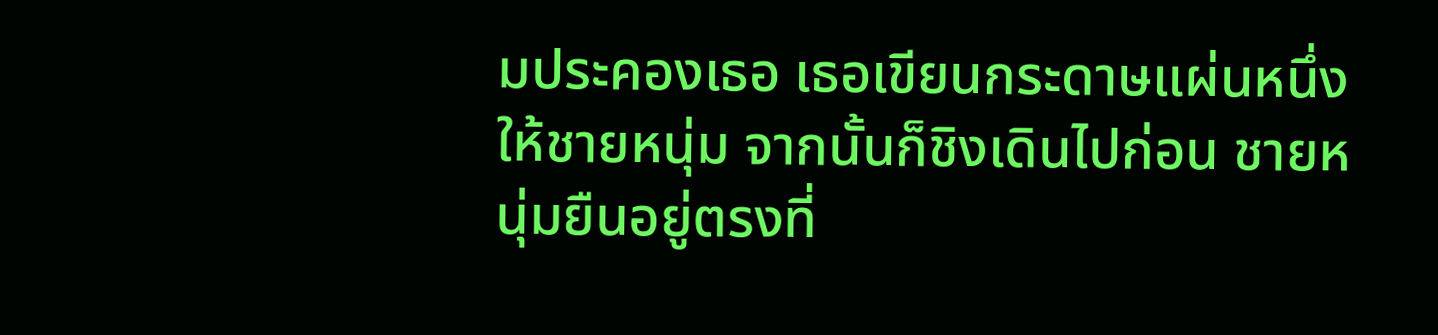มประคองเธอ เธอเขียนกระดาษแผ่นหนึ่งให้ชายหนุ่ม จากนั้นก็ชิงเดินไปก่อน ชายหนุ่มยืนอยู่ตรงที่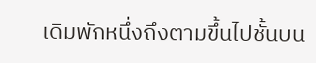เดิมพักหนึ่งถึงตามขึ้นไปชั้นบน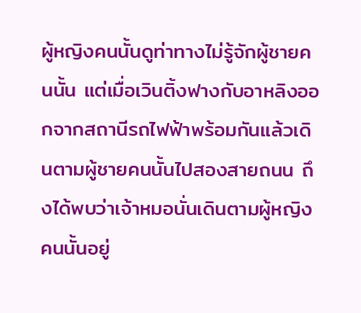ผู้หญิงคนนั้นดูท่าทางไม่รู้จักผู้ชายคนนั้น แต่เมื่อเวินติ้งฟางกับอาหลิงออกจากสถานีรถไฟฟ้าพร้อมกันแล้วเดินตามผู้ชายคนนั้นไปสองสายถนน ถึงได้พบว่าเจ้าหมอนั่นเดินตามผู้หญิงคนนั้นอยู่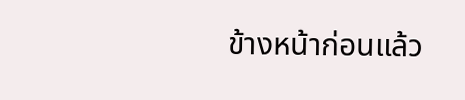ข้างหน้าก่อนแล้ว